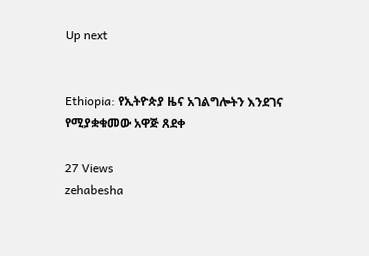Up next


Ethiopia: የኢትዮጵያ ዜና አገልግሎትን እንደገና የሚያቋቁመው አዋጅ ጸደቀ

27 Views
zehabesha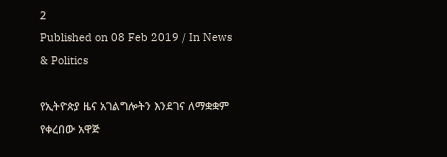2
Published on 08 Feb 2019 / In News & Politics

የኢትዮጵያ ዜና አገልግሎትን እንደገና ለማቋቋም የቀረበው አዋጅ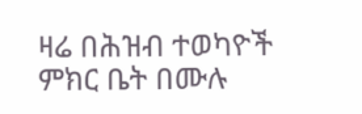ዛሬ በሕዝብ ተወካዮች ምክር ቤት በሙሉ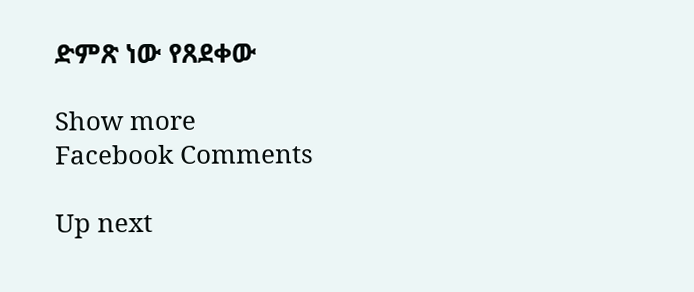ድምጽ ነው የጸደቀው

Show more
Facebook Comments

Up next